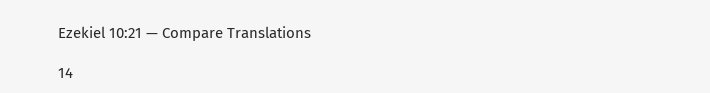Ezekiel 10:21 — Compare Translations

14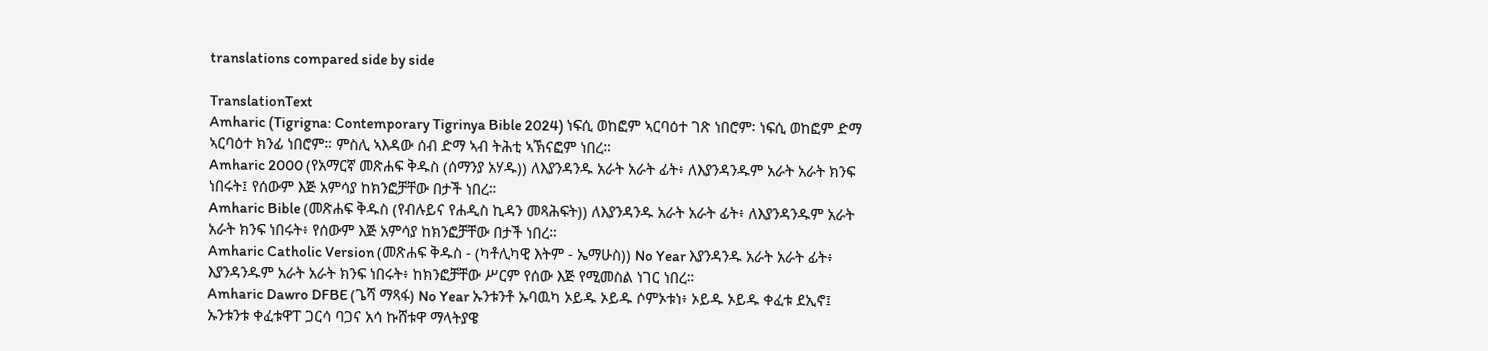translations compared side by side

TranslationText
Amharic (Tigrigna: Contemporary Tigrinya Bible 2024) ነፍሲ ወከፎም ኣርባዕተ ገጽ ነበሮም፡ ነፍሲ ወከፎም ድማ ኣርባዕተ ክንፊ ነበሮም። ምስሊ ኣእዳው ሰብ ድማ ኣብ ትሕቲ ኣኽናፎም ነበረ።
Amharic 2000 (የአማርኛ መጽሐፍ ቅዱስ (ሰማንያ አሃዱ)) ለእያንዳንዱ አራት አራት ፊት፥ ለእያንዳንዱም አራት አራት ክንፍ ነበሩት፤ የሰውም እጅ አምሳያ ከክንፎቻቸው በታች ነበረ።
Amharic Bible (መጽሐፍ ቅዱስ (የብሉይና የሐዲስ ኪዳን መጻሕፍት)) ለእያንዳንዱ አራት አራት ፊት፥ ለእያንዳንዱም አራት አራት ክንፍ ነበሩት፥ የሰውም እጅ አምሳያ ከክንፎቻቸው በታች ነበረ።
Amharic Catholic Version (መጽሐፍ ቅዱስ - (ካቶሊካዊ እትም - ኤማሁስ)) No Year እያንዳንዱ አራት አራት ፊት፥ እያንዳንዱም አራት አራት ክንፍ ነበሩት፥ ከክንፎቻቸው ሥርም የሰው እጅ የሚመስል ነገር ነበረ።
Amharic Dawro DFBE (ጌሻ ማጻፋ) No Year ኡንቱንቶ ኡባዉካ ኦይዱ ኦይዱ ሶምኦቱነ፥ ኦይዱ ኦይዱ ቀፈቱ ደኢኖ፤ ኡንቱንቱ ቀፈቱዋፐ ጋርሳ ባጋና አሳ ኩሸቱዋ ማላትያዌ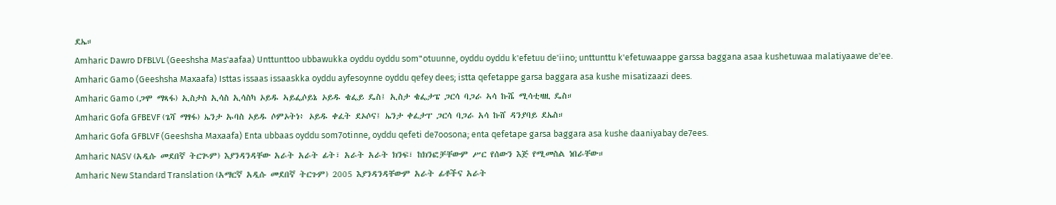ደኤ።
Amharic Dawro DFBLVL (Geeshsha Mas'aafaa) Unttunttoo ubbawukka oyddu oyddu som"otuunne, oyddu oyddu k'efetuu de'iino; unttunttu k'efetuwaappe garssa baggana asaa kushetuwaa malatiyaawe de'ee.
Amharic Gamo (Geeshsha Maxaafa) Isttas issaas issaaskka oyddu ayfesoynne oyddu qefey dees; istta qefetappe garsa baggara asa kushe misatizaazi dees.
Amharic Gamo (ጋሞ ማጻፋ) ኢስታስ ኢሳስ ኢሳስካ ኦይዱ ኣይፌሶይኔ ኦይዱ ቄፌይ ዴስ፤ ኢስታ ቄፌታፔ ጋርሳ ባጋራ ኣሳ ኩሼ ሚሳቲዛዚ ዴስ።
Amharic Gofa GFBEVF (ጌሻ ማፃፋ) ኤንታ ኡባስ ኦይዱ ሶምኦትነ፥ ኦይዱ ቀፈት ደኦሶና፤ ኤንታ ቀፈታፐ ጋርሳ ባጋራ አሳ ኩሸ ዳንያባይ ደኤስ።
Amharic Gofa GFBLVF (Geeshsha Maxaafa) Enta ubbaas oyddu som7otinne, oyddu qefeti de7oosona; enta qefetape garsa baggara asa kushe daaniyabay de7ees.
Amharic NASV (አዲሱ መደበኛ ትርጒም) እያንዳንዳቸው አራት አራት ፊት፣ አራት አራት ክንፍ፣ ከክንፎቻቸውም ሥር የሰውን እጅ የሚመስል ነበራቸው።
Amharic New Standard Translation (አማርኛ አዲሱ መደበኛ ትርጉም) 2005 እያንዳንዳቸውም አራት ፊቶችና አራት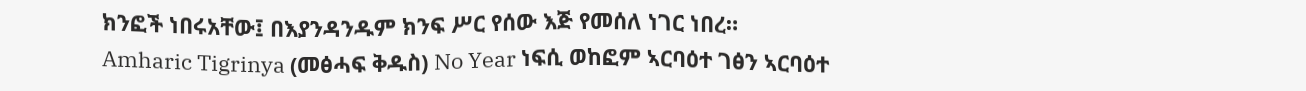ክንፎች ነበሩአቸው፤ በእያንዳንዱም ክንፍ ሥር የሰው እጅ የመሰለ ነገር ነበረ።
Amharic Tigrinya (መፅሓፍ ቅዱስ) No Year ነፍሲ ወከፎም ኣርባዕተ ገፅን ኣርባዕተ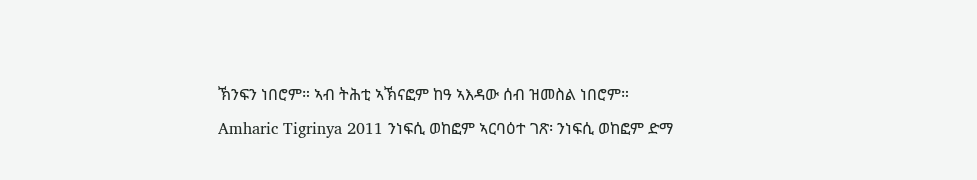ኽንፍን ነበሮም። ኣብ ትሕቲ ኣኽናፎም ከዓ ኣእዳው ሰብ ዝመስል ነበሮም።
Amharic Tigrinya 2011 ንነፍሲ ወከፎም ኣርባዕተ ገጽ፡ ንነፍሲ ወከፎም ድማ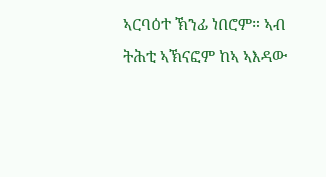ኣርባዕተ ኽንፊ ነበሮም። ኣብ ትሕቲ ኣኽናፎም ከኣ ኣእዳው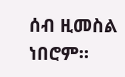ሰብ ዚመስል ነበሮም።